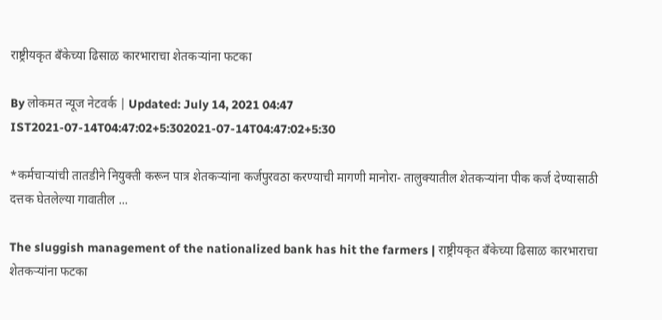राष्ट्रीयकृत बँकेच्या ढिसाळ कारभाराचा शेतकऱ्यांना फटका

By लोकमत न्यूज नेटवर्क | Updated: July 14, 2021 04:47 IST2021-07-14T04:47:02+5:302021-07-14T04:47:02+5:30

*कर्मचाऱ्यांची तातडीने नियुक्ती करून पात्र शेतकऱ्यांना कर्जपुरवठा करण्याची मागणी मानोरा- तालुक्यातील शेतकऱ्यांना पीक कर्ज देण्यासाठी दत्तक घेतलेल्या गावातील ...

The sluggish management of the nationalized bank has hit the farmers | राष्ट्रीयकृत बँकेच्या ढिसाळ कारभाराचा शेतकऱ्यांना फटका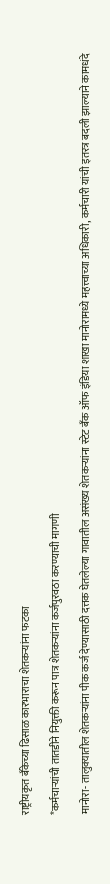राष्ट्रीयकृत बँकेच्या ढिसाळ कारभाराचा शेतकऱ्यांना फटका

*कर्मचाऱ्यांची तातडीने नियुक्ती करून पात्र शेतकऱ्यांना कर्जपुरवठा करण्याची मागणी

मानोरा- तालुक्यातील शेतकऱ्यांना पीक कर्ज देण्यासाठी दत्तक घेतलेल्या गावातील असंख्य शेतकऱ्यांना स्टेट बँक ऑफ इंडिया शाखा मानोरामध्ये महत्त्वाच्या अधिकारी, कर्मचारी यांची इतरत्र बदली झाल्याने कामधंदे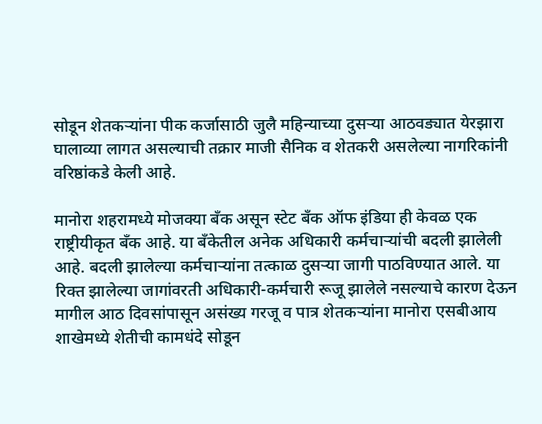सोडून शेतकऱ्यांना पीक कर्जासाठी जुलै महिन्याच्या दुसऱ्या आठवड्यात येरझारा घालाव्या लागत असल्याची तक्रार माजी सैनिक व शेतकरी असलेल्या नागरिकांनी वरिष्ठांकडे केली आहे.

मानोरा शहरामध्ये मोजक्या बँक असून स्टेट बँक ऑफ इंडिया ही केवळ एक राष्ट्रीयीकृत बँक आहे. या बँकेतील अनेक अधिकारी कर्मचाऱ्यांची बदली झालेली आहे. बदली झालेल्या कर्मचाऱ्यांना तत्काळ दुसऱ्या जागी पाठविण्यात आले. या रिक्त झालेल्या जागांवरती अधिकारी-कर्मचारी रूजू झालेले नसल्याचे कारण देऊन मागील आठ दिवसांपासून असंख्य गरजू व पात्र शेतकऱ्यांना मानोरा एसबीआय शाखेमध्ये शेतीची कामधंदे सोडून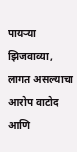पायऱ्या झिजवाव्या, लागत असल्याचा आरोप वाटोद आणि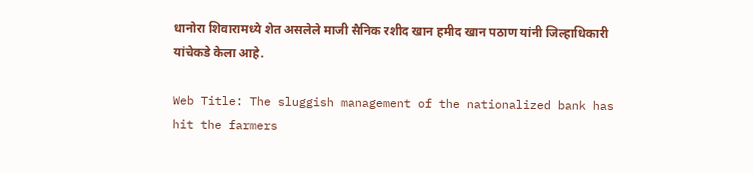धानोरा शिवारामध्ये शेत असलेले माजी सैनिक रशीद खान हमीद खान पठाण यांनी जिल्हाधिकारी यांचेकडे केला आहे.

Web Title: The sluggish management of the nationalized bank has hit the farmers